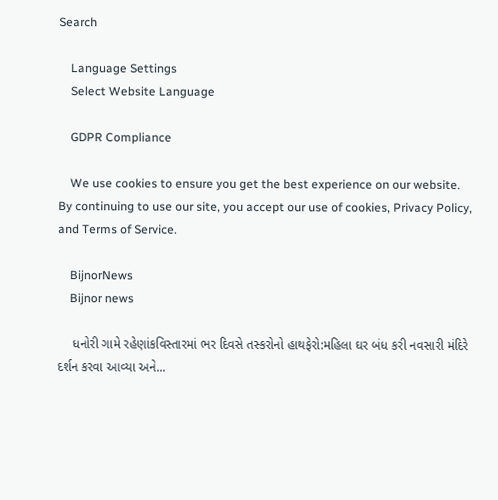Search

    Language Settings
    Select Website Language

    GDPR Compliance

    We use cookies to ensure you get the best experience on our website. By continuing to use our site, you accept our use of cookies, Privacy Policy, and Terms of Service.

    BijnorNews
    Bijnor news

    ધનોરી ગામે રહેણાંકવિસ્તારમાં ભર દિવસે તસ્કરોનો હાથફેરો:મહિલા ઘર બંધ કરી નવસારી મંદિરે દર્શન કરવા આવ્યા અને...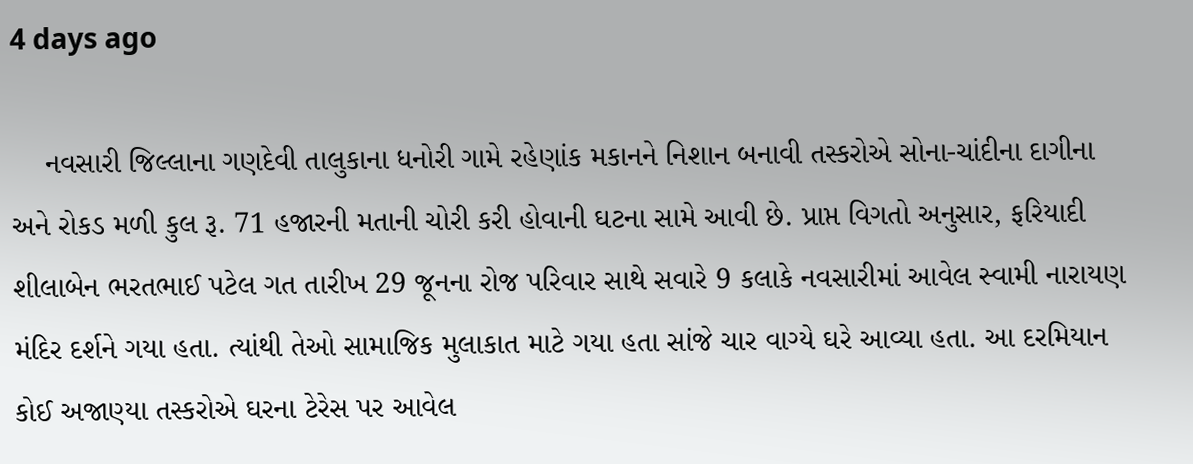4 days ago

    નવસારી જિલ્લાના ગણદેવી તાલુકાના ધનોરી ગામે રહેણાંક મકાનને નિશાન બનાવી તસ્કરોએ સોના-ચાંદીના દાગીના અને રોકડ મળી કુલ રૂ. 71 હજારની મતાની ચોરી કરી હોવાની ઘટના સામે આવી છે. પ્રાપ્ત વિગતો અનુસાર, ફરિયાદી શીલાબેન ભરતભાઈ પટેલ ગત તારીખ 29 જૂનના રોજ પરિવાર સાથે સવારે 9 કલાકે નવસારીમાં આવેલ સ્વામી નારાયણ મંદિર દર્શને ગયા હતા. ત્યાંથી તેઓ સામાજિક મુલાકાત માટે ગયા હતા સાંજે ચાર વાગ્યે ઘરે આવ્યા હતા. આ દરમિયાન કોઈ અજાણ્યા તસ્કરોએ ઘરના ટેરેસ પર આવેલ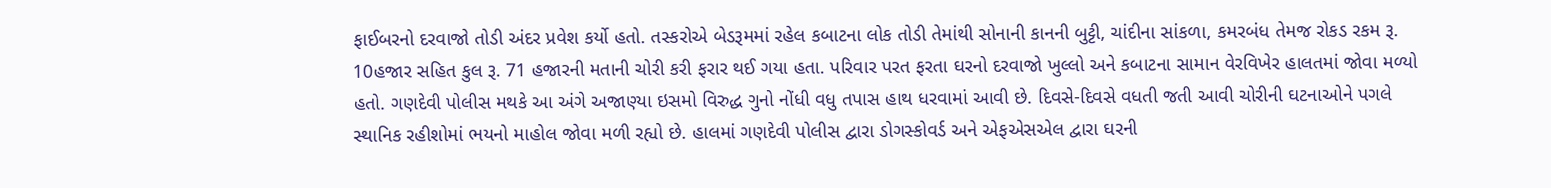ફાઈબરનો દરવાજો તોડી અંદર પ્રવેશ કર્યો હતો. તસ્કરોએ બેડરૂમમાં રહેલ કબાટના લોક તોડી તેમાંથી સોનાની કાનની બુટ્ટી, ચાંદીના સાંકળા, કમરબંધ તેમજ રોકડ રકમ રૂ. 10હજાર સહિત કુલ રૂ. 71 હજારની મતાની ચોરી કરી ફરાર થઈ ગયા હતા. પરિવાર પરત ફરતા ઘરનો દરવાજો ખુલ્લો અને કબાટના સામાન વેરવિખેર હાલતમાં જોવા મળ્યો હતો. ગણદેવી પોલીસ મથકે આ અંગે અજાણ્યા ઇસમો વિરુદ્ધ ગુનો નોંધી વધુ તપાસ હાથ ધરવામાં આવી છે. દિવસે-દિવસે વધતી જતી આવી ચોરીની ઘટનાઓને પગલે સ્થાનિક રહીશોમાં ભયનો માહોલ જોવા મળી રહ્યો છે. હાલમાં ગણદેવી પોલીસ દ્વારા ડોગસ્કોવર્ડ અને એફએસએલ દ્વારા ઘરની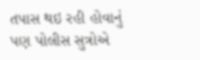તપાસ થઇ રહી હોવાનું પણ પોલીસ સુત્રોએ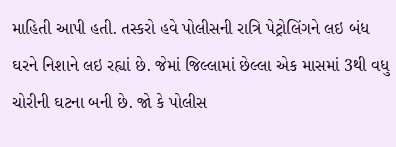માહિતી આપી હતી. તસ્કરો હવે પોલીસની રાત્રિ પેટ્રોલિંગને લઇ બંધ ઘરને નિશાને લઇ રહ્યાં છે. જેમાં જિલ્લામાં છેલ્લા એક માસમાં 3થી વધુ ચોરીની ઘટના બની છે. જો કે પોલીસ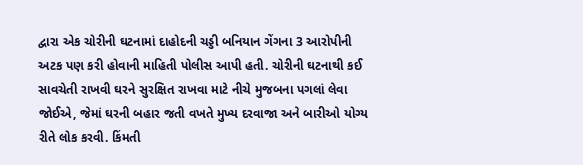દ્વારા એક ચોરીની ઘટનામાં દાહોદની ચડ્ડી બનિયાન ગેંગના 3 આરોપીની અટક પણ કરી હોવાની માહિતી પોલીસ આપી હતી. ચોરીની ઘટનાથી કઈ સાવચેતી રાખવી ઘરને સુરક્ષિત રાખવા માટે નીચે મુજબના પગલાં લેવા જોઈએ, જેમાં ઘરની બહાર જતી વખતે મુખ્ય દરવાજા અને બારીઓ યોગ્ય રીતે લોક કરવી. કિંમતી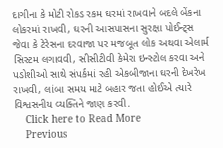દાગીના કે મોટી રોકડ રકમ ઘરમાં રાખવાને બદલે બેંકના લોકરમાં રાખવી, ઘરની આસપાસના સુરક્ષા પોઈન્ટ્સ જેવા કે ટેરેસના દરવાજા પર મજબૂત લોક અથવા એલાર્મ સિસ્ટમ લગાવવી, સીસીટીવી કેમેરા ઇન્સ્ટોલ કરવા અને પડોશીઓ સાથે સંપર્કમાં રહી એકબીજાના ઘરની દેખરેખ રાખવી, લાંબા સમય માટે બહાર જતા હોઈએ ત્યારે વિશ્વસનીય વ્યક્તિને જાણ કરવી.
    Click here to Read More
    Previous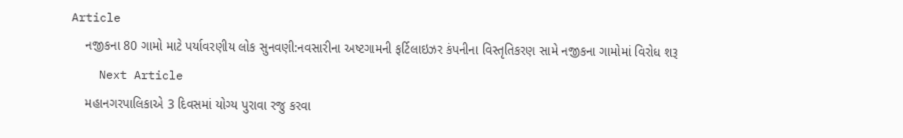Article
    નજીકના 80 ગામો માટે પર્યાવરણીય લોક સુનવણી:નવસારીના અષ્ટગામની ફર્ટિલાઇઝર કંપનીના વિસ્તૃતિકરણ સામે નજીકના ગામોમાં વિરોધ શરૂ
    Next Article
    મહાનગરપાલિકાએ 3 દિવસમાં યોગ્ય પુરાવા રજુ કરવા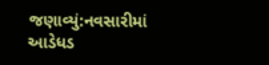જણાવ્યું:નવસારીમાં આડેધડ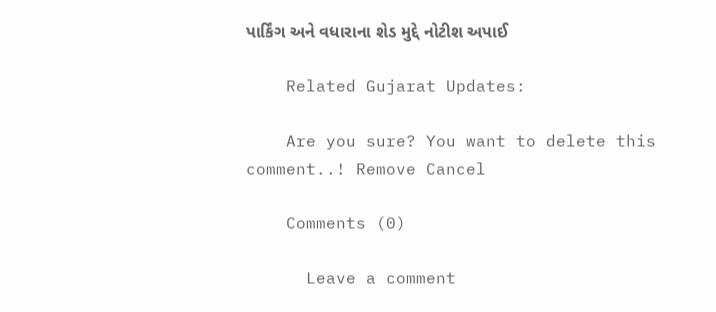પાર્કિંગ અને વધારાના શેડ મુદ્દે નોટીશ અપાઈ

    Related Gujarat Updates:

    Are you sure? You want to delete this comment..! Remove Cancel

    Comments (0)

      Leave a comment